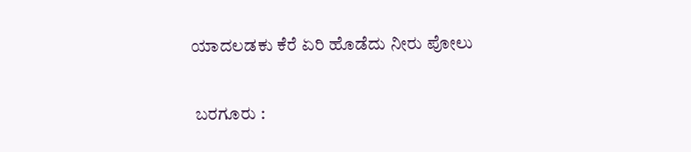ಯಾದಲಡಕು ಕೆರೆ ಏರಿ ಹೊಡೆದು ನೀರು ಪೋಲು

 ಬರಗೂರು :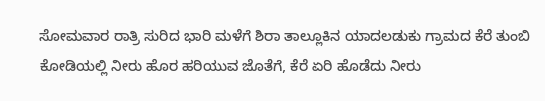ಸೋಮವಾರ ರಾತ್ರಿ ಸುರಿದ ಭಾರಿ ಮಳೆಗೆ ಶಿರಾ ತಾಲ್ಲೂಕಿನ ಯಾದಲಡುಕು ಗ್ರಾಮದ ಕೆರೆ ತುಂಬಿ ಕೋಡಿಯಲ್ಲಿ ನೀರು ಹೊರ ಹರಿಯುವ ಜೊತೆಗೆ, ಕೆರೆ ಏರಿ ಹೊಡೆದು ನೀರು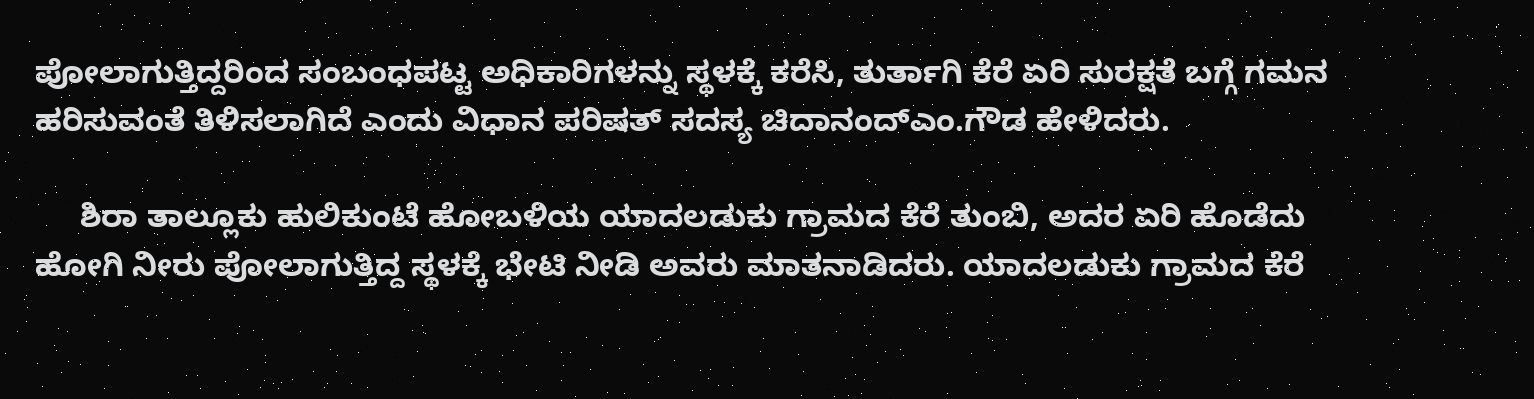ಪೋಲಾಗುತ್ತಿದ್ದರಿಂದ ಸಂಬಂಧಪಟ್ಟ ಅಧಿಕಾರಿಗಳನ್ನು ಸ್ಥಳಕ್ಕೆ ಕರೆಸಿ, ತುರ್ತಾಗಿ ಕೆರೆ ಏರಿ ಸುರಕ್ಷತೆ ಬಗ್ಗೆ ಗಮನ ಹರಿಸುವಂತೆ ತಿಳಿಸಲಾಗಿದೆ ಎಂದು ವಿಧಾನ ಪರಿಷತ್ ಸದಸ್ಯ ಚಿದಾನಂದ್‍ಎಂ.ಗೌಡ ಹೇಳಿದರು.

     ಶಿರಾ ತಾಲ್ಲೂಕು ಹುಲಿಕುಂಟೆ ಹೋಬಳಿಯ ಯಾದಲಡುಕು ಗ್ರಾಮದ ಕೆರೆ ತುಂಬಿ, ಅದರ ಏರಿ ಹೊಡೆದು ಹೋಗಿ ನೀರು ಪೋಲಾಗುತ್ತಿದ್ದ ಸ್ಥಳಕ್ಕೆ ಭೇಟಿ ನೀಡಿ ಅವರು ಮಾತನಾಡಿದರು. ಯಾದಲಡುಕು ಗ್ರಾಮದ ಕೆರೆ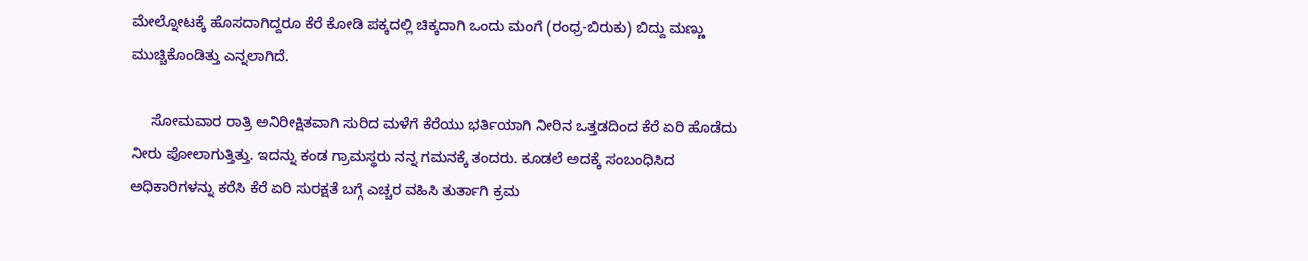ಮೇಲ್ನೋಟಕ್ಕೆ ಹೊಸದಾಗಿದ್ದರೂ ಕೆರೆ ಕೋಡಿ ಪಕ್ಕದಲ್ಲಿ ಚಿಕ್ಕದಾಗಿ ಒಂದು ಮಂಗೆ (ರಂಧ್ರ-ಬಿರುಕು) ಬಿದ್ದು ಮಣ್ಣು ಮುಚ್ಚಿಕೊಂಡಿತ್ತು ಎನ್ನಲಾಗಿದೆ.

     ಸೋಮವಾರ ರಾತ್ರಿ ಅನಿರೀಕ್ಷಿತವಾಗಿ ಸುರಿದ ಮಳೆಗೆ ಕೆರೆಯು ಭರ್ತಿಯಾಗಿ ನೀರಿನ ಒತ್ತಡದಿಂದ ಕೆರೆ ಏರಿ ಹೊಡೆದು ನೀರು ಪೋಲಾಗುತ್ತಿತ್ತು. ಇದನ್ನು ಕಂಡ ಗ್ರಾಮಸ್ಥರು ನನ್ನ ಗಮನಕ್ಕೆ ತಂದರು. ಕೂಡಲೆ ಅದಕ್ಕೆ ಸಂಬಂಧಿಸಿದ ಅಧಿಕಾರಿಗಳನ್ನು ಕರೆಸಿ ಕೆರೆ ಏರಿ ಸುರಕ್ಷತೆ ಬಗ್ಗೆ ಎಚ್ಚರ ವಹಿಸಿ ತುರ್ತಾಗಿ ಕ್ರಮ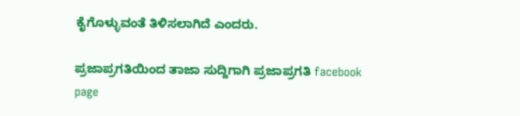ಕೈಗೊಳ್ಳುವಂತೆ ತಿಳಿಸಲಾಗಿದೆ ಎಂದರು.

ಪ್ರಜಾಪ್ರಗತಿಯಿಂದ ತಾಜಾ ಸುದ್ದಿಗಾಗಿ ಪ್ರಜಾಪ್ರಗತಿ facebook page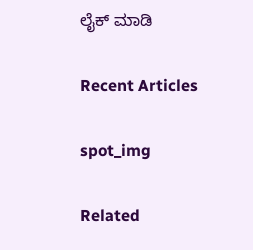ಲೈಕ್ ಮಾಡಿ

Recent Articles

spot_img

Related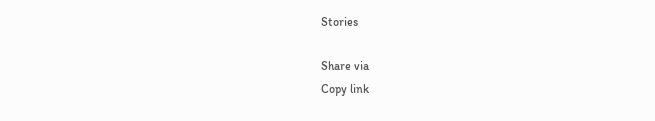Stories

Share via
Copy link